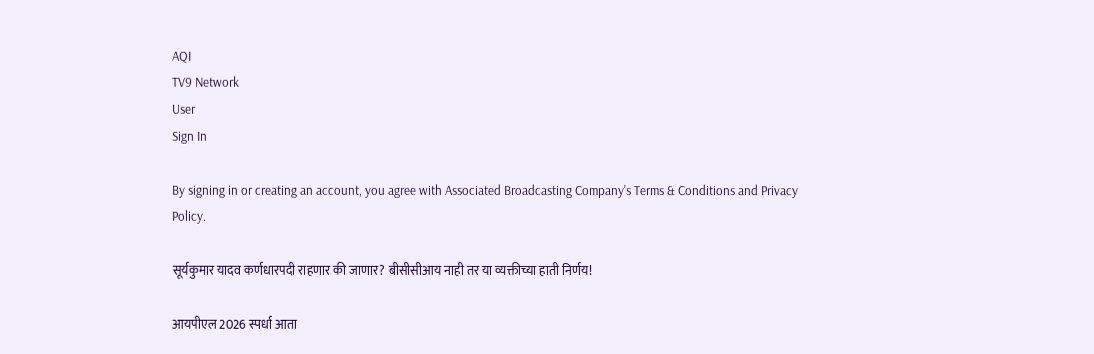AQI
TV9 Network
User
Sign In

By signing in or creating an account, you agree with Associated Broadcasting Company's Terms & Conditions and Privacy Policy.

सूर्यकुमार यादव कर्णधारपदी राहणार की जाणार? बीसीसीआय नाही तर या व्यक्तीच्या हाती निर्णय!

आयपीएल 2026 स्पर्धा आता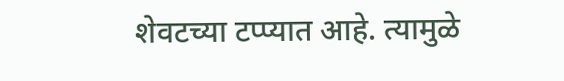शेवटच्या टप्प्यात आहे. त्यामुळे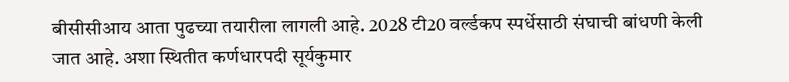बीसीसीआय आता पुढच्या तयारीला लागली आहे. 2028 टी20 वर्ल्डकप स्पर्धेसाठी संघाची बांधणी केली जात आहे. अशा स्थितीत कर्णधारपदी सूर्यकुमार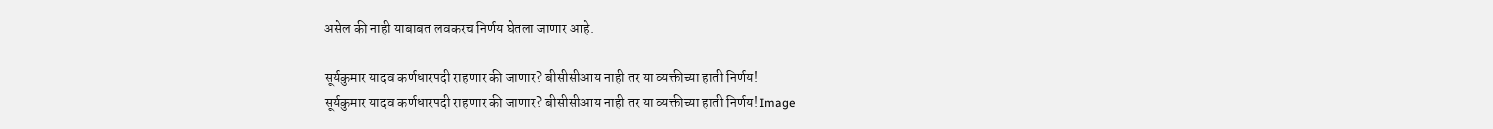असेल की नाही याबाबत लवकरच निर्णय घेतला जाणार आहे.

सूर्यकुमार यादव कर्णधारपदी राहणार की जाणार? बीसीसीआय नाही तर या व्यक्तीच्या हाती निर्णय!
सूर्यकुमार यादव कर्णधारपदी राहणार की जाणार? बीसीसीआय नाही तर या व्यक्तीच्या हाती निर्णय!Image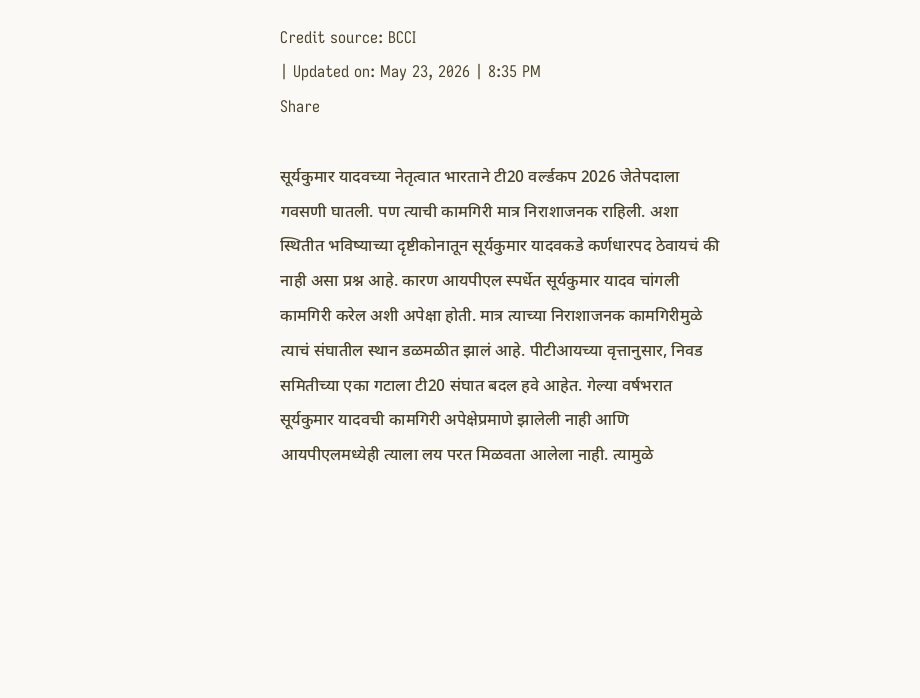Credit source: BCCI
| Updated on: May 23, 2026 | 8:35 PM
Share

सूर्यकुमार यादवच्या नेतृत्वात भारताने टी20 वर्ल्डकप 2026 जेतेपदाला गवसणी घातली. पण त्याची कामगिरी मात्र निराशाजनक राहिली. अशा स्थितीत भविष्याच्या दृष्टीकोनातून सूर्यकुमार यादवकडे कर्णधारपद ठेवायचं की नाही असा प्रश्न आहे. कारण आयपीएल स्पर्धेत सूर्यकुमार यादव चांगली कामगिरी करेल अशी अपेक्षा होती. मात्र त्याच्या निराशाजनक कामगिरीमुळे त्याचं संघातील स्थान डळमळीत झालं आहे. पीटीआयच्या वृत्तानुसार, निवड समितीच्या एका गटाला टी20 संघात बदल हवे आहेत. गेल्या वर्षभरात सूर्यकुमार यादवची कामगिरी अपेक्षेप्रमाणे झालेली नाही आणि आयपीएलमध्येही त्याला लय परत मिळवता आलेला नाही. त्यामुळे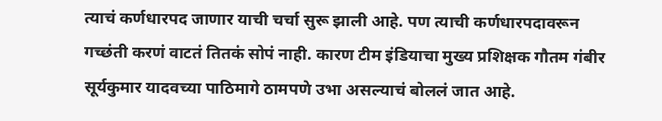त्याचं कर्णधारपद जाणार याची चर्चा सुरू झाली आहे. पण त्याची कर्णधारपदावरून गच्छंती करणं वाटतं तितकं सोपं नाही. कारण टीम इंडियाचा मुख्य प्रशिक्षक गौतम गंबीर सूर्यकुमार यादवच्या पाठिमागे ठामपणे उभा असल्याचं बोललं जात आहे.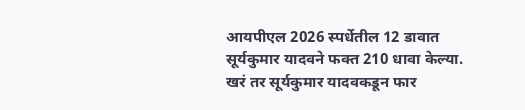आयपीएल 2026 स्पर्धेतील 12 डावात सूर्यकुमार यादवने फक्त 210 धावा केल्या. खरं तर सूर्यकुमार यादवकडून फार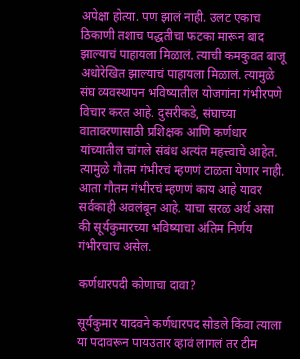अपेक्षा होत्या. पण झालं नाही. उलट एकाच ठिकाणी तशाच पद्धतीचा फटका मारून बाद झाल्याचं पाहायला मिळालं. त्याची कमकुवत बाजू अधोरेखित झाल्याचं पाहायला मिळालं. त्यामुळे संघ व्यवस्थापन भविष्यातील योजगांना गंभीरपणे विचार करत आहे. दुसरीकडे, संघाच्या वातावरणासाठी प्रशिक्षक आणि कर्णधार यांच्यातील चांगले संबंध अत्यंत महत्त्वाचे आहेत. त्यामुळे गौतम गंभीरचं म्हणणं टाळता येणार नाही. आता गौतम गंभीरचं म्हणणं काय आहे यावर सर्वकाही अवलंबून आहे. याचा सरळ अर्थ असा की सूर्यकुमारच्या भविष्याचा अंतिम निर्णय गंभीरचाच असेल.

कर्णधारपदी कोणाचा दावा?

सूर्यकुमार यादवने कर्णधारपद सोडले किंवा त्याला या पदावरून पायउतार व्हावं लागलं तर टीम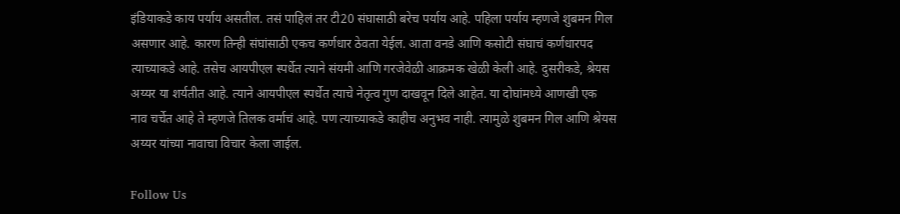इंडियाकडे काय पर्याय असतील. तसं पाहिलं तर टी20 संघासाठी बरेच पर्याय आहे. पहिला पर्याय म्हणजे शुबमन गिल असणार आहे. कारण तिन्ही संघांसाठी एकच कर्णधार ठेवता येईल. आता वनडे आणि कसोटी संघाचं कर्णधारपद त्याच्याकडे आहे. तसेच आयपीएल स्पर्धेत त्याने संयमी आणि गरजेवेळी आक्रमक खेळी केली आहे. दुसरीकडे, श्रेयस अय्यर या शर्यतीत आहे. त्याने आयपीएल स्पर्धेत त्याचे नेतृत्व गुण दाखवून दिले आहेत. या दोघांमध्ये आणखी एक नाव चर्चेत आहे ते म्हणजे तिलक वर्माचं आहे. पण त्याच्याकडे काहीच अनुभव नाही. त्यामुळे शुबमन गिल आणि श्रेयस अय्यर यांच्या नावाचा विचार केला जाईल.

Follow Us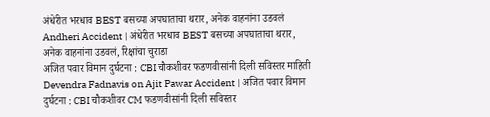अंधेरीत भरधाव BEST बसच्या अपघाताचा थरार, अनेक वाहनांना उडवलं
Andheri Accident | अंधेरीत भरधाव BEST बसच्या अपघाताचा थरार, अनेक वाहनांना उडवलं, रिक्षांचा चुराडा
अजित पवार विमान दुर्घटना : CBI चौकशीवर फडणवीसांनी दिली सविस्तर माहिती
Devendra Fadnavis on Ajit Pawar Accident | अजित पवार विमान दुर्घटना : CBI चौकशीवर CM फडणवीसांनी दिली सविस्तर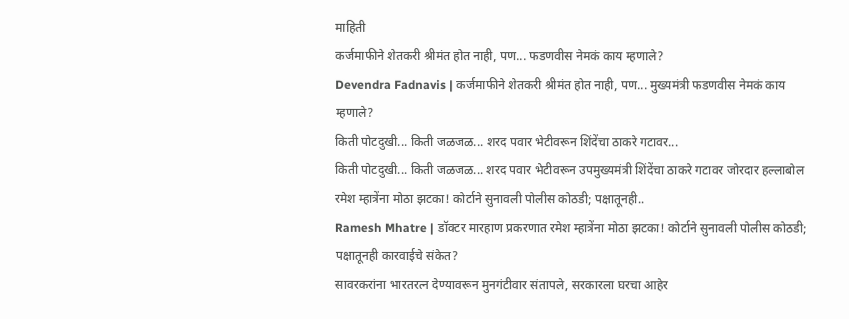माहिती
कर्जमाफीने शेतकरी श्रीमंत होत नाही, पण... फडणवीस नेमकं काय म्हणाले?
Devendra Fadnavis | कर्जमाफीने शेतकरी श्रीमंत होत नाही, पण... मुख्यमंत्री फडणवीस नेमकं काय म्हणाले?
किती पोटदुखी... किती जळजळ... शरद पवार भेटीवरून शिंदेंचा ठाकरे गटावर...
किती पोटदुखी... किती जळजळ... शरद पवार भेटीवरून उपमुख्यमंत्री शिंदेंचा ठाकरे गटावर जोरदार हल्लाबोल
रमेश म्हात्रेंना मोठा झटका! कोर्टाने सुनावली पोलीस कोठडी; पक्षातूनही..
Ramesh Mhatre | डॉक्टर मारहाण प्रकरणात रमेश म्हात्रेंना मोठा झटका! कोर्टाने सुनावली पोलीस कोठडी; पक्षातूनही कारवाईचे संकेत?
सावरकरांना भारतरत्न देण्यावरून मुनगंटीवार संतापले, सरकारला घरचा आहेर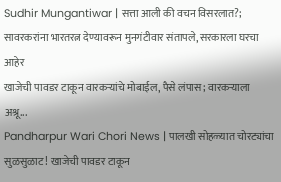Sudhir Mungantiwar | सत्ता आली की वचन विसरलात?; सावरकरांना भारतरत्न देण्यावरून मुनगंटीवार संतापले, सरकारला घरचा आहेर
खाजेची पावडर टाकून वारकऱ्यांचे मोबाईल, पैसे लंपास; वारकऱ्याला अश्रू...
Pandharpur Wari Chori News | पालखी सोहळ्यात चोरट्यांचा सुळसुळाट! खाजेची पावडर टाकून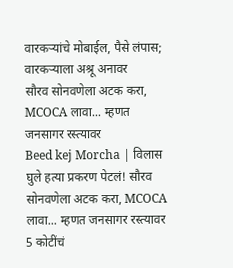वारकऱ्यांचे मोबाईल, पैसे लंपास; वारकऱ्याला अश्रू अनावर
सौरव सोनवणेला अटक करा, MCOCA लावा... म्हणत जनसागर रस्त्यावर
Beed kej Morcha | विलास घुले हत्या प्रकरण पेटलं! सौरव सोनवणेला अटक करा, MCOCA लावा... म्हणत जनसागर रस्त्यावर
5 कोटींचं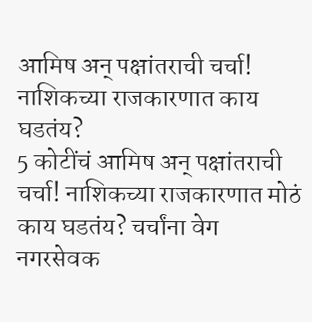आमिष अन् पक्षांतराची चर्चा! नाशिकच्या राजकारणात काय घडतंय?
5 कोटींचं आमिष अन् पक्षांतराची चर्चा! नाशिकच्या राजकारणात मोठं काय घडतंय? चर्चांना वेग
नगरसेवक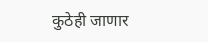कुठेही जाणार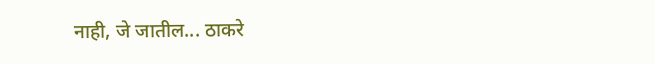नाही, जे जातील... ठाकरे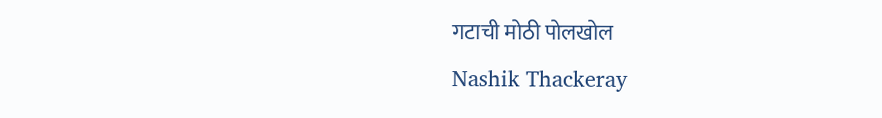गटाची मोठी पोलखोल
Nashik Thackeray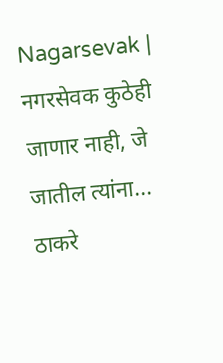Nagarsevak | नगरसेवक कुठेही जाणार नाही, जे जातील त्यांना... ठाकरे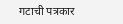गटाची पत्रकार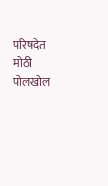परिषदेत मोठी पोलखोल